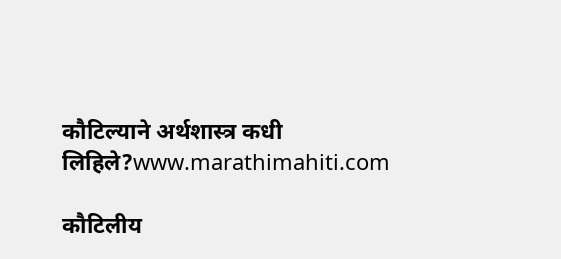कौटिल्याने अर्थशास्त्र कधी लिहिले?www.marathimahiti.com

कौटिलीय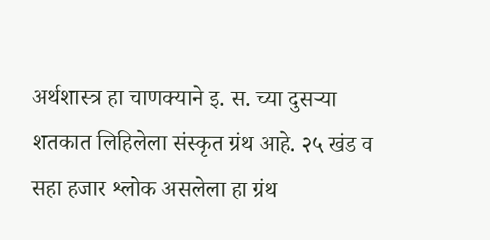अर्थशास्त्र हा चाणक्याने इ. स. च्या दुसऱ्या शतकात लिहिलेला संस्कृत ग्रंथ आहे. २५ खंड व सहा हजार श्लोक असलेला हा ग्रंथ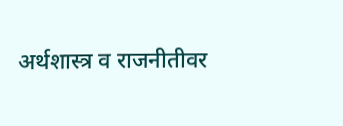अर्थशास्त्र व राजनीतीवर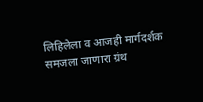लिहिलेला व आजही मार्गदर्शक समजला जाणारा ग्रंथ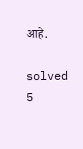आहे.

solved 5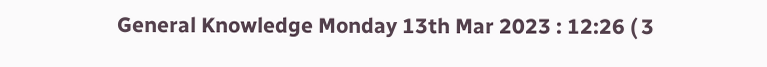General Knowledge Monday 13th Mar 2023 : 12:26 ( 3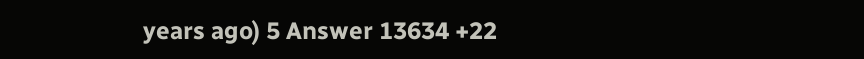years ago) 5 Answer 13634 +22